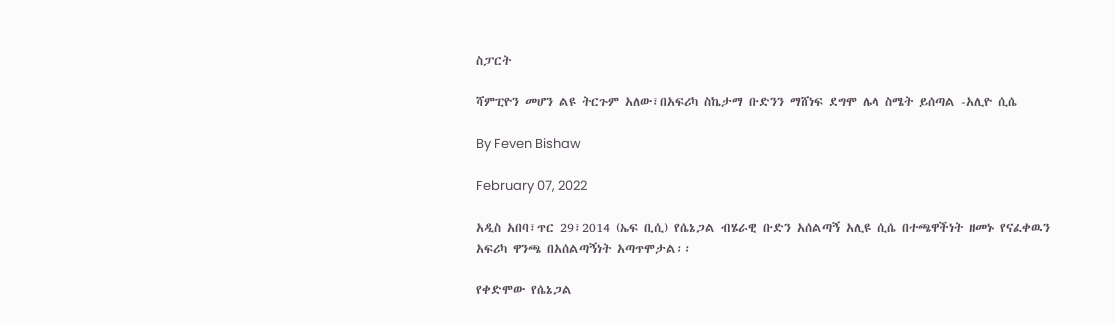ስፓርት

ሻምፒዮን መሆን ልዩ ትርጉም አለው፣በአፍሪካ ስኬታማ ቡድንን ማሸነፍ ደግሞ ሌላ ስሜት ይሰጣል -አሊዮ ሲሴ

By Feven Bishaw

February 07, 2022

አዲስ አበባ፣ጥር 29፣2014 (ኤፍ ቢሲ) የሴኔጋል ብሄራዊ ቡድን አሰልጣኝ አሊዩ ሲሴ በተጫዋችነት ዘመኑ የናፈቀዉን አፍሪካ ዋንጫ በአሰልጣኝነት አጣጥሞታል፡፡

የቀድሞው የሴኔጋል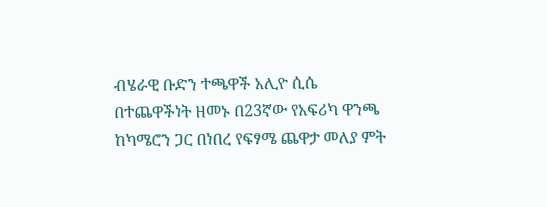ብሄራዊ ቡድን ተጫዋች አሊዮ ሲሴ በተጨዋችነት ዘመኑ በ23ኛው የአፍሪካ ዋንጫ ከካሜሮን ጋር በነበረ የፍፃሜ ጨዋታ መለያ ምት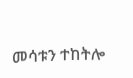መሳቱን ተከትሎ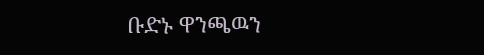ቡድኑ ዋንጫዉን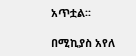አጥቷል፡፡

በሚኪያስ አየለ